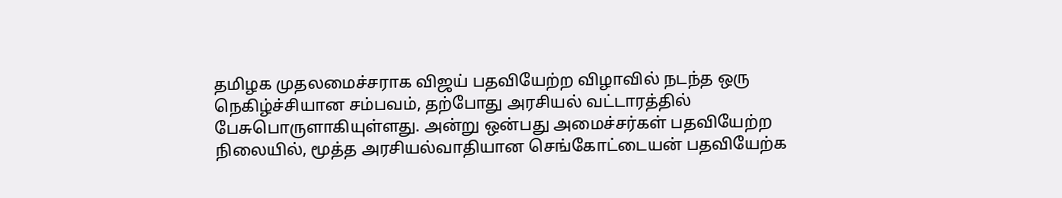தமிழக முதலமைச்சராக விஜய் பதவியேற்ற விழாவில் நடந்த ஒரு நெகிழ்ச்சியான சம்பவம், தற்போது அரசியல் வட்டாரத்தில் பேசுபொருளாகியுள்ளது. அன்று ஒன்பது அமைச்சர்கள் பதவியேற்ற நிலையில், மூத்த அரசியல்வாதியான செங்கோட்டையன் பதவியேற்க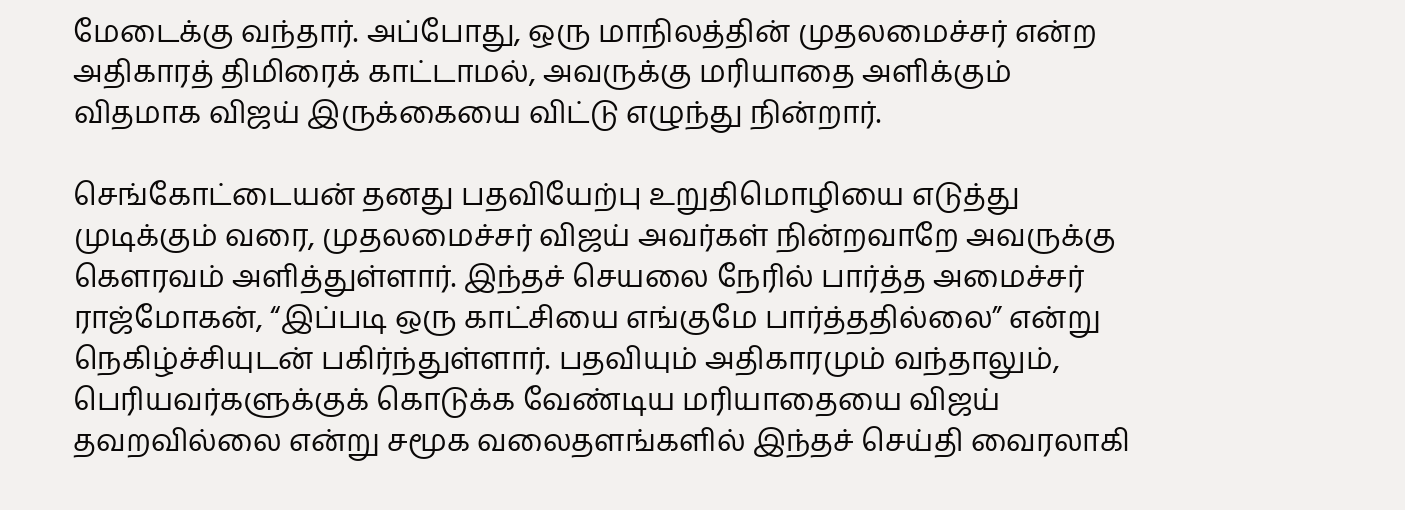மேடைக்கு வந்தார். அப்போது, ஒரு மாநிலத்தின் முதலமைச்சர் என்ற அதிகாரத் திமிரைக் காட்டாமல், அவருக்கு மரியாதை அளிக்கும் விதமாக விஜய் இருக்கையை விட்டு எழுந்து நின்றார்.

செங்கோட்டையன் தனது பதவியேற்பு உறுதிமொழியை எடுத்து முடிக்கும் வரை, முதலமைச்சர் விஜய் அவர்கள் நின்றவாறே அவருக்கு கௌரவம் அளித்துள்ளார். இந்தச் செயலை நேரில் பார்த்த அமைச்சர் ராஜ்மோகன், “இப்படி ஒரு காட்சியை எங்குமே பார்த்ததில்லை” என்று நெகிழ்ச்சியுடன் பகிர்ந்துள்ளார். பதவியும் அதிகாரமும் வந்தாலும், பெரியவர்களுக்குக் கொடுக்க வேண்டிய மரியாதையை விஜய் தவறவில்லை என்று சமூக வலைதளங்களில் இந்தச் செய்தி வைரலாகி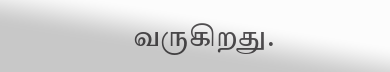வருகிறது.